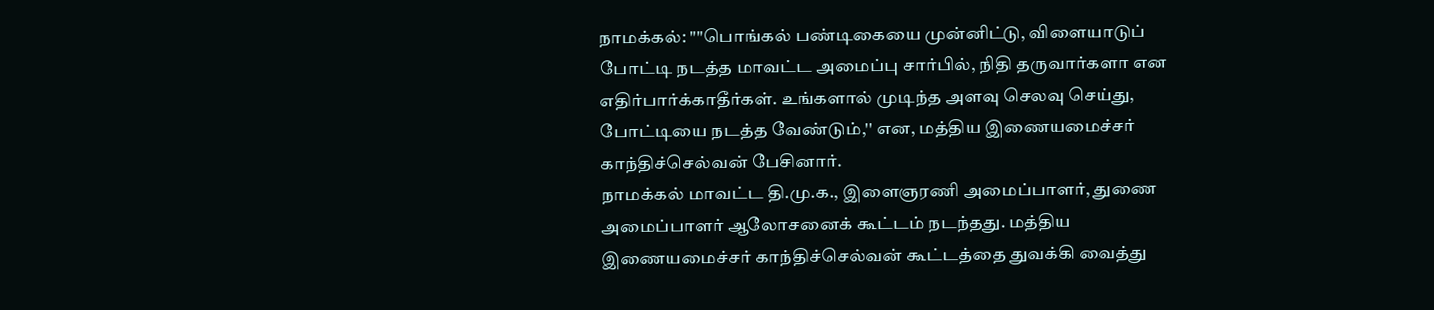நாமக்கல்: ""பொங்கல் பண்டிகையை முன்னிட்டு, விளையாடுப் போட்டி நடத்த மாவட்ட அமைப்பு சார்பில், நிதி தருவார்களா என எதிர்பார்க்காதீர்கள். உங்களால் முடிந்த அளவு செலவு செய்து, போட்டியை நடத்த வேண்டும்,'' என, மத்திய இணையமைச்சர் காந்திச்செல்வன் பேசினார்.
நாமக்கல் மாவட்ட தி.மு.க., இளைஞரணி அமைப்பாளர், துணை அமைப்பாளர் ஆலோசனைக் கூட்டம் நடந்தது. மத்திய இணையமைச்சர் காந்திச்செல்வன் கூட்டத்தை துவக்கி வைத்து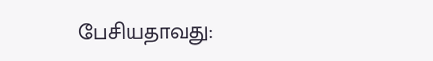பேசியதாவது: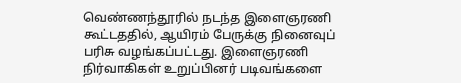வெண்ணந்தூரில் நடந்த இளைஞரணி கூட்டததில், ஆயிரம் பேருக்கு நினைவுப் பரிசு வழங்கப்பட்டது. இளைஞரணி நிர்வாகிகள் உறுப்பினர் படிவங்களை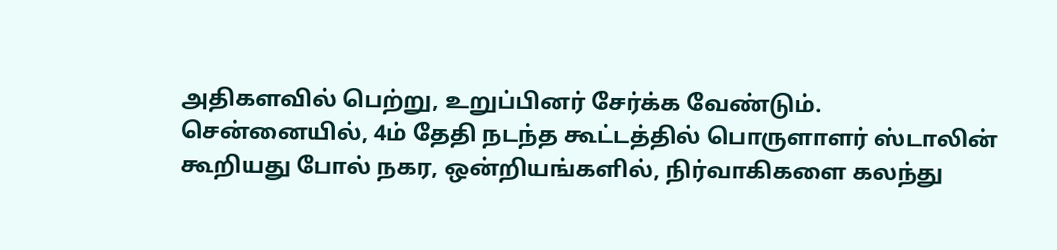அதிகளவில் பெற்று, உறுப்பினர் சேர்க்க வேண்டும்.
சென்னையில், 4ம் தேதி நடந்த கூட்டத்தில் பொருளாளர் ஸ்டாலின் கூறியது போல் நகர, ஒன்றியங்களில், நிர்வாகிகளை கலந்து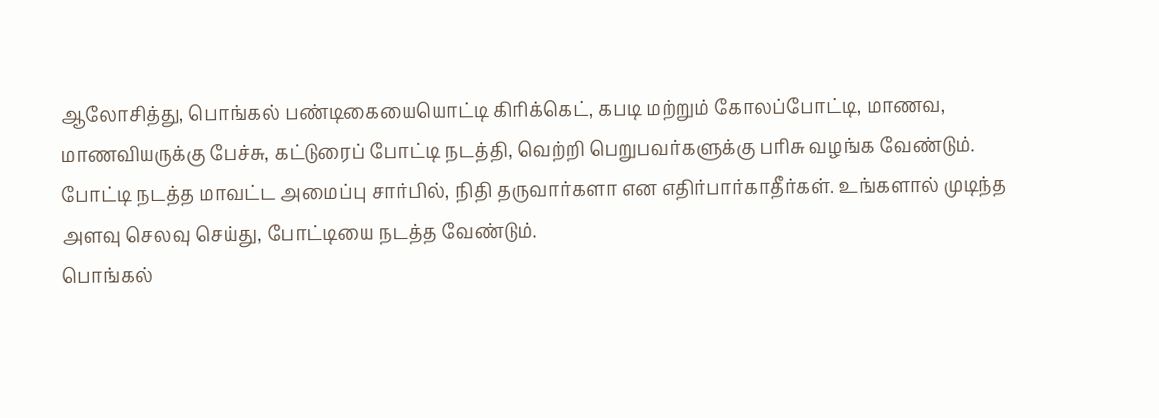ஆலோசித்து, பொங்கல் பண்டிகையையொட்டி கிரிக்கெட், கபடி மற்றும் கோலப்போட்டி, மாணவ, மாணவியருக்கு பேச்சு, கட்டுரைப் போட்டி நடத்தி, வெற்றி பெறுபவர்களுக்கு பரிசு வழங்க வேண்டும்.
போட்டி நடத்த மாவட்ட அமைப்பு சார்பில், நிதி தருவார்களா என எதிர்பார்காதீர்கள். உங்களால் முடிந்த அளவு செலவு செய்து, போட்டியை நடத்த வேண்டும்.
பொங்கல்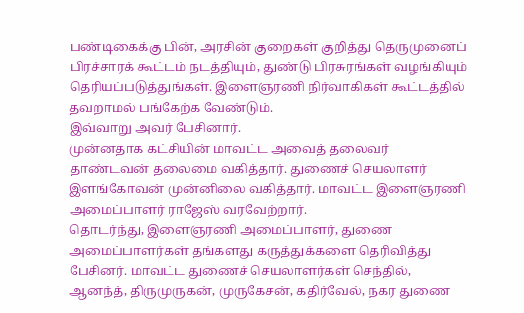பண்டிகைக்கு பின், அரசின் குறைகள் குறித்து தெருமுனைப் பிரச்சாரக் கூட்டம் நடத்தியும், துண்டு பிரசுரங்கள் வழங்கியும் தெரியப்படுத்துங்கள். இளைஞரணி நிர்வாகிகள் கூட்டத்தில் தவறாமல் பங்கேற்க வேண்டும்.
இவ்வாறு அவர் பேசினார்.
முன்னதாக கட்சியின் மாவட்ட அவைத் தலைவர் தாண்டவன் தலைமை வகித்தார். துணைச் செயலாளர் இளங்கோவன் முன்னிலை வகித்தார். மாவட்ட இளைஞரணி அமைப்பாளர் ராஜேஸ் வரவேற்றார்.
தொடர்ந்து, இளைஞரணி அமைப்பாளர், துணை அமைப்பாளர்கள் தங்களது கருத்துக்களை தெரிவித்து பேசினர். மாவட்ட துணைச் செயலாளர்கள் செந்தில், ஆனந்த், திருமுருகன், முருகேசன், கதிர்வேல், நகர துணை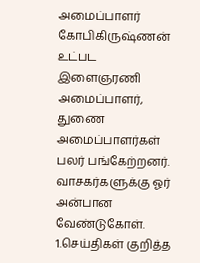அமைப்பாளர் கோபிகிருஷ்ணன் உட்பட இளைஞரணி அமைப்பாளர், துணை அமைப்பாளர்கள் பலர் பங்கேற்றனர்.
வாசகர்களுக்கு ஓர் அன்பான வேண்டுகோள்.
1.செய்திகள் குறித்த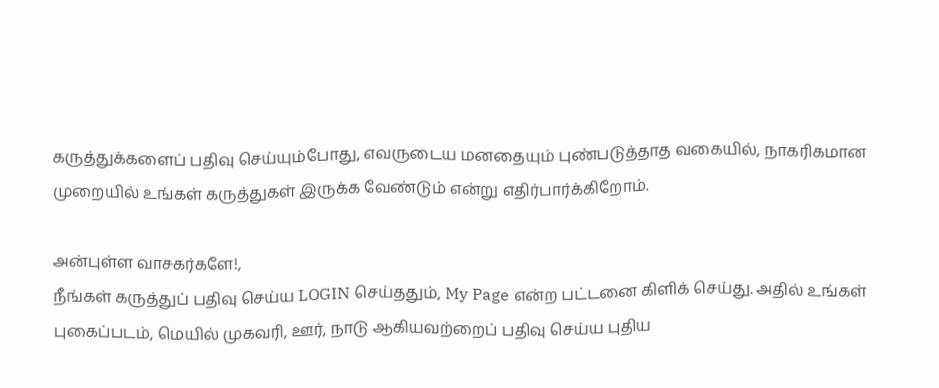கருத்துக்களைப் பதிவு செய்யும்போது, எவருடைய மனதையும் புண்படுத்தாத வகையில், நாகரிகமான முறையில் உங்கள் கருத்துகள் இருக்க வேண்டும் என்று எதிர்பார்க்கிறோம்.

அன்புள்ள வாசகர்களே!,
நீங்கள் கருத்துப் பதிவு செய்ய LOGIN செய்ததும், My Page என்ற பட்டனை கிளிக் செய்து. அதில் உங்கள் புகைப்படம், மெயில் முகவரி, ஊர், நாடு ஆகியவற்றைப் பதிவு செய்ய புதிய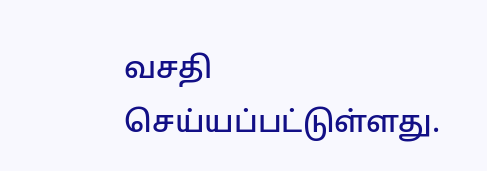வசதி செய்யப்பட்டுள்ளது.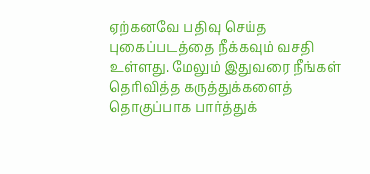ஏற்கனவே பதிவு செய்த புகைப்படத்தை நீக்கவும் வசதி உள்ளது. மேலும் இதுவரை நீங்கள் தெரிவித்த கருத்துக்களைத் தொகுப்பாக பார்த்துக்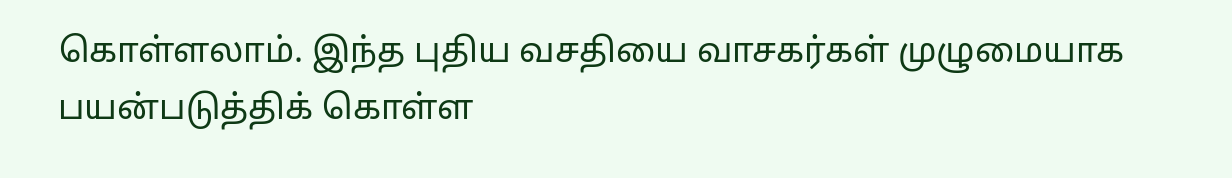கொள்ளலாம். இந்த புதிய வசதியை வாசகர்கள் முழுமையாக பயன்படுத்திக் கொள்ள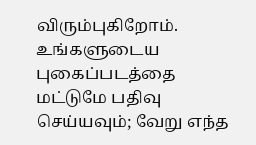விரும்புகிறோம். உங்களுடைய புகைப்படத்தை மட்டுமே பதிவு செய்யவும்; வேறு எந்த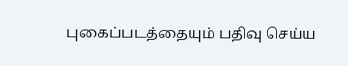புகைப்படத்தையும் பதிவு செய்ய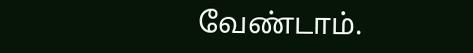வேண்டாம்.